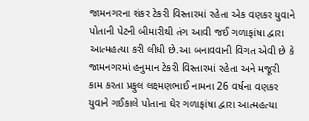જામનગરના શંકર ટેકરી વિસ્તારમાં રહેતા એક વણકર યુવાને પોતાની પેટની બીમારીથી તંગ આવી જઈ ગળાફાંષા દ્વારા આત્મહત્યા કરી લીધી છે.આ બનાવવાની વિગત એવી છે કે જામનગરમાં હનુમાન ટેકરી વિસ્તારમાં રહેતા અને મજૂરી કામ કરતા પ્રફુલ લક્ષ્મણભાઈ નામના 26 વર્ષના વણકર યુવાને ગઈકાલે પોતાના ઘેર ગળાફાંષા દ્વારા આત્મહત્યા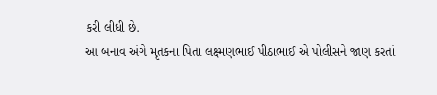કરી લીધી છે.
આ બનાવ અંગે મૃતકના પિતા લક્ષ્મણભાઈ પીઠાભાઈ એ પોલીસને જાણ કરતાં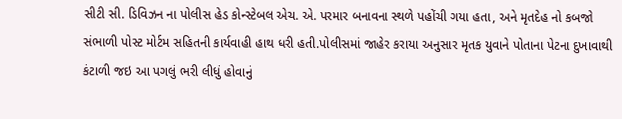સીટી સી. ડિવિઝન ના પોલીસ હેડ કોન્સ્ટેબલ એચ. એ. પરમાર બનાવના સ્થળે પહોંચી ગયા હતા, અને મૃતદેહ નો કબજો સંભાળી પોસ્ટ મોર્ટમ સહિતની કાર્યવાહી હાથ ધરી હતી.પોલીસમાં જાહેર કરાયા અનુસાર મૃતક યુવાને પોતાના પેટના દુખાવાથી કંટાળી જઇ આ પગલું ભરી લીધું હોવાનું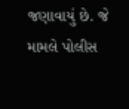જણાવાયું છે. જે મામલે પોલીસ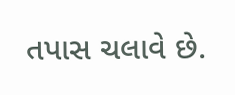તપાસ ચલાવે છે.